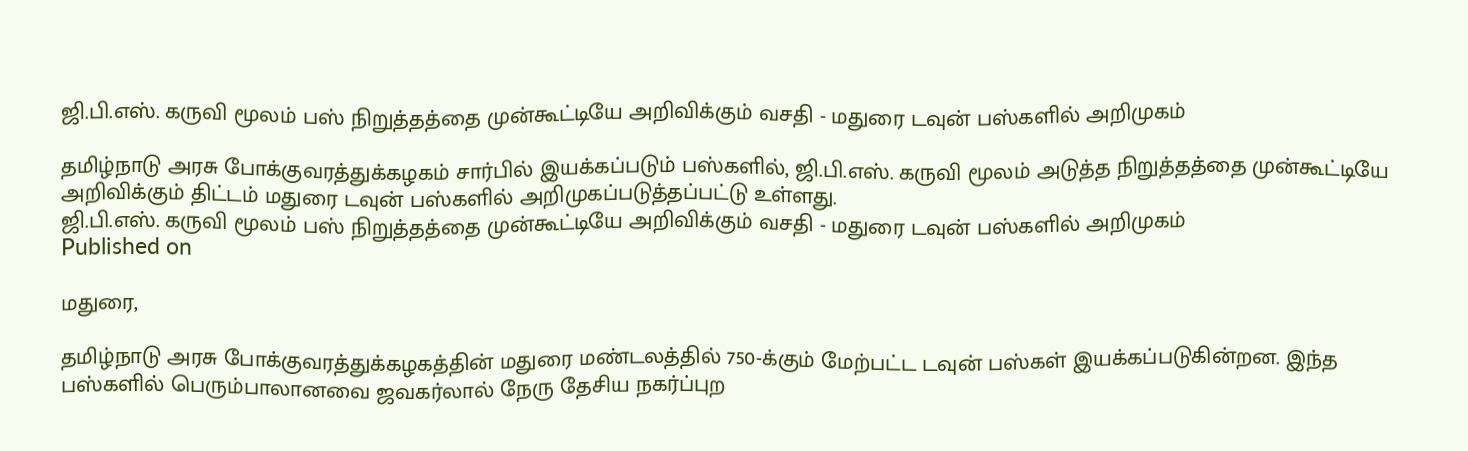ஜி.பி.எஸ். கருவி மூலம் பஸ் நிறுத்தத்தை முன்கூட்டியே அறிவிக்கும் வசதி - மதுரை டவுன் பஸ்களில் அறிமுகம்

தமிழ்நாடு அரசு போக்குவரத்துக்கழகம் சார்பில் இயக்கப்படும் பஸ்களில், ஜி.பி.எஸ். கருவி மூலம் அடுத்த நிறுத்தத்தை முன்கூட்டியே அறிவிக்கும் திட்டம் மதுரை டவுன் பஸ்களில் அறிமுகப்படுத்தப்பட்டு உள்ளது.
ஜி.பி.எஸ். கருவி மூலம் பஸ் நிறுத்தத்தை முன்கூட்டியே அறிவிக்கும் வசதி - மதுரை டவுன் பஸ்களில் அறிமுகம்
Published on

மதுரை,

தமிழ்நாடு அரசு போக்குவரத்துக்கழகத்தின் மதுரை மண்டலத்தில் 750-க்கும் மேற்பட்ட டவுன் பஸ்கள் இயக்கப்படுகின்றன. இந்த பஸ்களில் பெரும்பாலானவை ஜவகர்லால் நேரு தேசிய நகர்ப்புற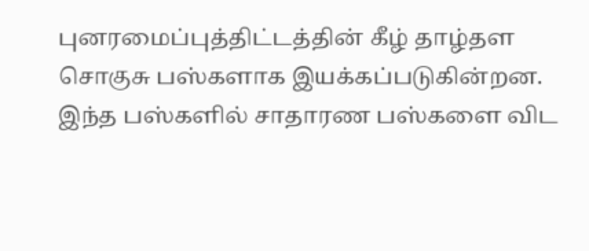புனரமைப்புத்திட்டத்தின் கீழ் தாழ்தள சொகுசு பஸ்களாக இயக்கப்படுகின்றன. இந்த பஸ்களில் சாதாரண பஸ்களை விட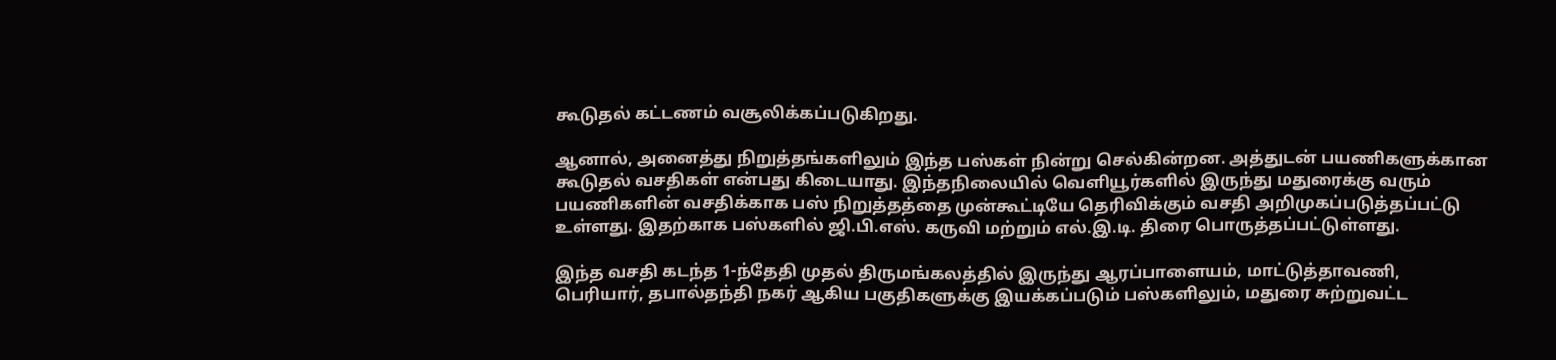கூடுதல் கட்டணம் வசூலிக்கப்படுகிறது.

ஆனால், அனைத்து நிறுத்தங்களிலும் இந்த பஸ்கள் நின்று செல்கின்றன. அத்துடன் பயணிகளுக்கான கூடுதல் வசதிகள் என்பது கிடையாது. இந்தநிலையில் வெளியூர்களில் இருந்து மதுரைக்கு வரும் பயணிகளின் வசதிக்காக பஸ் நிறுத்தத்தை முன்கூட்டியே தெரிவிக்கும் வசதி அறிமுகப்படுத்தப்பட்டு உள்ளது. இதற்காக பஸ்களில் ஜி.பி.எஸ். கருவி மற்றும் எல்.இ.டி. திரை பொருத்தப்பட்டுள்ளது.

இந்த வசதி கடந்த 1-ந்தேதி முதல் திருமங்கலத்தில் இருந்து ஆரப்பாளையம், மாட்டுத்தாவணி, பெரியார், தபால்தந்தி நகர் ஆகிய பகுதிகளுக்கு இயக்கப்படும் பஸ்களிலும், மதுரை சுற்றுவட்ட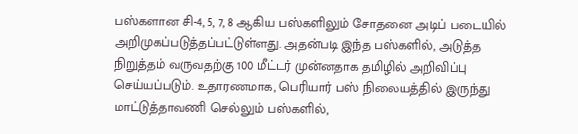பஸ்களான சி-4, 5, 7, 8 ஆகிய பஸ்களிலும் சோதனை அடிப் படையில் அறிமுகப்படுத்தப்பட்டுள்ளது. அதன்படி இந்த பஸ்களில், அடுத்த நிறுத்தம் வருவதற்கு 100 மீட்டர் முன்னதாக தமிழில் அறிவிப்பு செய்யப்படும். உதாரணமாக, பெரியார் பஸ் நிலையத்தில் இருந்து மாட்டுத்தாவணி செல்லும் பஸ்களில்,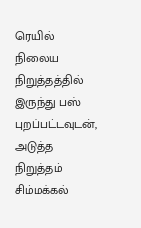ரெயில் நிலைய நிறுத்தத்தில் இருந்து பஸ் புறப்பட்டவுடன், அடுத்த நிறுத்தம் சிம்மக்கல்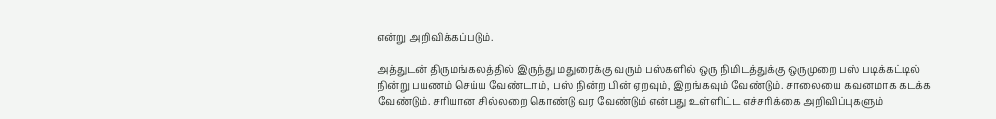என்று அறிவிக்கப்படும்.

அத்துடன் திருமங்கலத்தில் இருந்து மதுரைக்கு வரும் பஸ்களில் ஒரு நிமிடத்துக்கு ஒருமுறை பஸ் படிக்கட்டில் நின்று பயணம் செய்ய வேண்டாம், பஸ் நின்ற பின் ஏறவும், இறங்கவும் வேண்டும். சாலையை கவனமாக கடக்க வேண்டும். சரியான சில்லறை கொண்டு வர வேண்டும் என்பது உள்ளிட்ட எச்சரிக்கை அறிவிப்புகளும்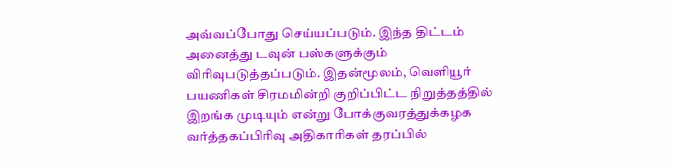அவ்வப்போது செய்யப்படும். இந்த திட்டம் அனைத்து டவுன் பஸ்களுக்கும் விரிவுபடுத்தப்படும். இதன்மூலம், வெளியூர் பயணிகள் சிரமமின்றி குறிப்பிட்ட நிறுத்தத்தில் இறங்க முடியும் என்று போக்குவரத்துக்கழக வர்த்தகப்பிரிவு அதிகாரிகள் தரப்பில்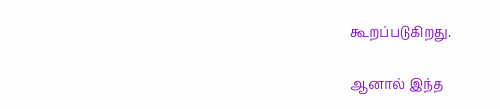கூறப்படுகிறது.

ஆனால் இந்த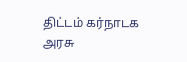திட்டம் கர்நாடக அரசு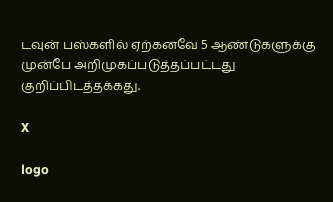டவுன் பஸ்களில் ஏற்கனவே 5 ஆண்டுகளுக்கு முன்பே அறிமுகப்படுத்தப்பட்டது குறிப்பிடத்தக்கது.

X

logo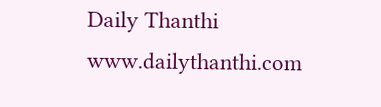Daily Thanthi
www.dailythanthi.com